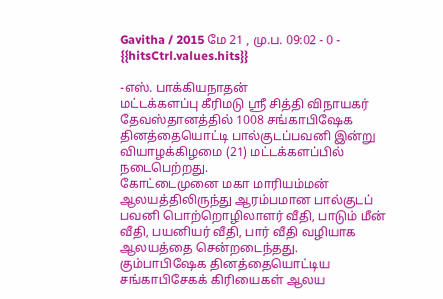Gavitha / 2015 மே 21 , மு.ப. 09:02 - 0 - {{hitsCtrl.values.hits}}

-எஸ். பாக்கியநாதன்
மட்டக்களப்பு கீரிமடு ஸ்ரீ சித்தி விநாயகர் தேவஸ்தானத்தில் 1008 சங்காபிஷேக தினத்தையொட்டி பால்குடப்பவனி இன்று வியாழக்கிழமை (21) மட்டக்களப்பில் நடைபெற்றது.
கோட்டைமுனை மகா மாரியம்மன் ஆலயத்திலிருந்து ஆரம்பமான பால்குடப் பவனி பொற்றொழிலாளர் வீதி, பாடும் மீன் வீதி, பயனியர் வீதி, பார் வீதி வழியாக ஆலயத்தை சென்றடைந்தது.
கும்பாபிஷேக தினத்தையொட்டிய சங்காபிசேகக் கிரியைகள் ஆலய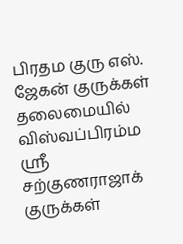பிரதம குரு எஸ். ஜேகன் குருக்கள் தலைமையில் விஸ்வப்பிரம்ம ஸ்ரீ சற்குணராஜாக் குருக்கள்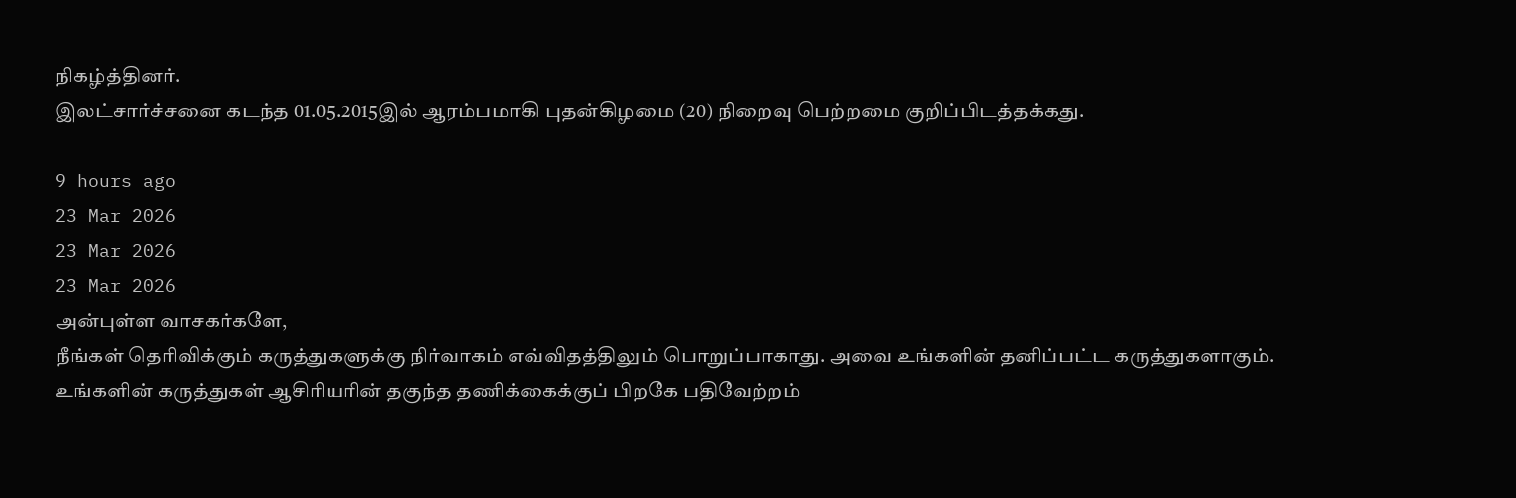நிகழ்த்தினர்.
இலட்சார்ச்சனை கடந்த 01.05.2015இல் ஆரம்பமாகி புதன்கிழமை (20) நிறைவு பெற்றமை குறிப்பிடத்தக்கது.

9 hours ago
23 Mar 2026
23 Mar 2026
23 Mar 2026
அன்புள்ள வாசகர்களே,
நீங்கள் தெரிவிக்கும் கருத்துகளுக்கு நிர்வாகம் எவ்விதத்திலும் பொறுப்பாகாது. அவை உங்களின் தனிப்பட்ட கருத்துகளாகும். உங்களின் கருத்துகள் ஆசிரியரின் தகுந்த தணிக்கைக்குப் பிறகே பதிவேற்றம்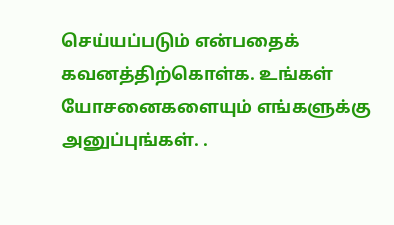செய்யப்படும் என்பதைக் கவனத்திற்கொள்க. உங்கள் யோசனைகளையும் எங்களுக்கு அனுப்புங்கள். .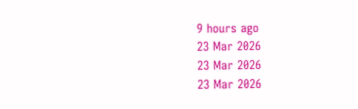9 hours ago
23 Mar 2026
23 Mar 2026
23 Mar 2026